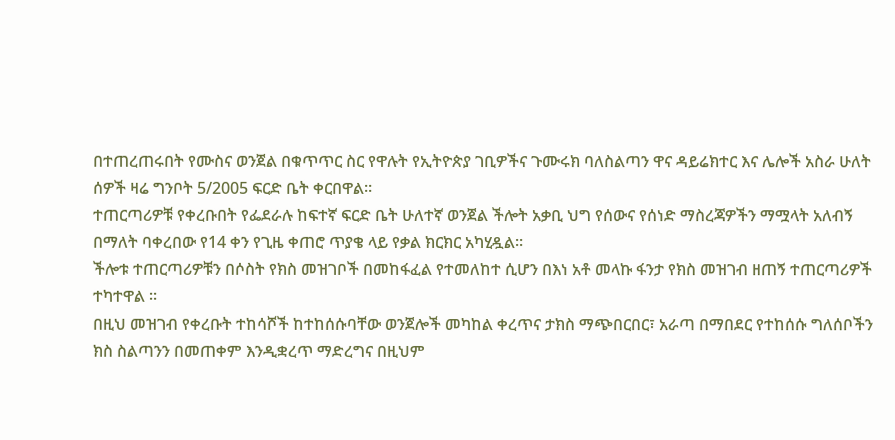በተጠረጠሩበት የሙስና ወንጀል በቁጥጥር ስር የዋሉት የኢትዮጵያ ገቢዎችና ጉሙሩክ ባለስልጣን ዋና ዳይሬክተር እና ሌሎች አስራ ሁለት ሰዎች ዛሬ ግንቦት 5/2005 ፍርድ ቤት ቀርበዋል።
ተጠርጣሪዎቹ የቀረቡበት የፌደራሉ ከፍተኛ ፍርድ ቤት ሁለተኛ ወንጀል ችሎት አቃቢ ህግ የሰውና የሰነድ ማስረጃዎችን ማሟላት አለብኝ በማለት ባቀረበው የ14 ቀን የጊዜ ቀጠሮ ጥያቄ ላይ የቃል ክርክር አካሂዷል።
ችሎቱ ተጠርጣሪዎቹን በሶስት የክስ መዝገቦች በመከፋፈል የተመለከተ ሲሆን በእነ አቶ መላኩ ፋንታ የክስ መዝገብ ዘጠኝ ተጠርጣሪዎች ተካተዋል ።
በዚህ መዝገብ የቀረቡት ተከሳሾች ከተከሰሱባቸው ወንጀሎች መካከል ቀረጥና ታክስ ማጭበርበር፣ አራጣ በማበደር የተከሰሱ ግለሰቦችን ክስ ስልጣንን በመጠቀም እንዲቋረጥ ማድረግና በዚህም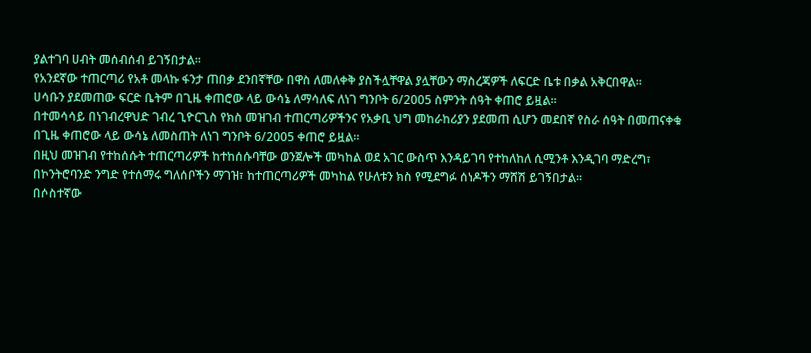ያልተገባ ሀብት መሰብሰብ ይገኝበታል፡፡
የአንደኛው ተጠርጣሪ የአቶ መላኩ ፋንታ ጠበቃ ደንበኛቸው በዋስ ለመለቀቅ ያስችሏቸዋል ያሏቸውን ማስረጃዎች ለፍርድ ቤቱ በቃል አቅርበዋል።
ሀሳቡን ያደመጠው ፍርድ ቤትም በጊዜ ቀጠሮው ላይ ውሳኔ ለማሳለፍ ለነገ ግንቦት 6/2005 ስምንት ሰዓት ቀጠሮ ይዟል።
በተመሳሳይ በነገብረዋህድ ገብረ ጊዮርጊስ የክስ መዝገብ ተጠርጣሪዎችንና የአቃቢ ህግ መከራከሪያን ያደመጠ ሲሆን መደበኛ የስራ ሰዓት በመጠናቀቁ በጊዜ ቀጠሮው ላይ ውሳኔ ለመስጠት ለነገ ግንቦት 6/2005 ቀጠሮ ይዟል።
በዚህ መዝገብ የተከሰሱት ተጠርጣሪዎች ከተከሰሱባቸው ወንጀሎች መካከል ወደ አገር ውስጥ እንዳይገባ የተከለከለ ሲሚንቶ እንዲገባ ማድረግ፣ በኮንትሮባንድ ንግድ የተሰማሩ ግለሰቦችን ማገዝ፣ ከተጠርጣሪዎች መካከል የሁለቱን ክስ የሚደግፉ ሰነዶችን ማሸሽ ይገኝበታል።
በሶስተኛው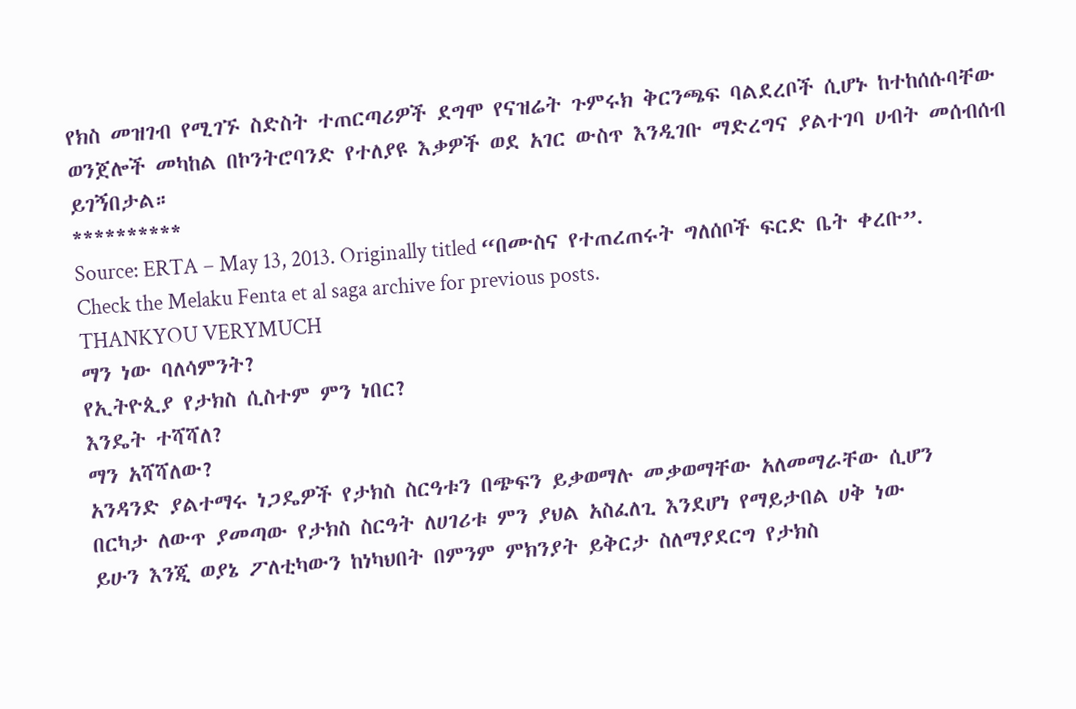የክስ መዝገብ የሚገኙ ስድስት ተጠርጣሪዎች ደግሞ የናዝሬት ጉምሩክ ቅርንጫፍ ባልደረቦች ሲሆኑ ከተከሰሱባቸው ወንጀሎች መካከል በኮንትሮባንድ የተለያዩ እቃዎች ወደ አገር ውስጥ እንዲገቡ ማድረግና ያልተገባ ሀብት መሰብሰብ ይገኝበታል።
**********
Source: ERTA – May 13, 2013. Originally titled “በሙስና የተጠረጠሩት ግለሰቦች ፍርድ ቤት ቀረቡ”.
Check the Melaku Fenta et al saga archive for previous posts.
THANKYOU VERYMUCH
ማን ነው ባለሳምንት?
የኢትዮጲያ የታክስ ሲስተም ምን ነበር?
እንዴት ተሻሻለ?
ማን አሻሻለው?
አንዳንድ ያልተማሩ ነጋዴዎች የታክስ ስርዓቱን በጭፍን ይቃወማሉ መቃወማቸው አለመማራቸው ሲሆን
በርካታ ለውጥ ያመጣው የታክስ ስርዓት ለሀገሪቱ ምን ያህል አስፈለጊ እንደሆነ የማይታበል ሀቅ ነው
ይሁን እንጂ ወያኔ ፖለቲካውን ከነካህበት በምንም ምክንያት ይቅርታ ስለማያደርግ የታክስ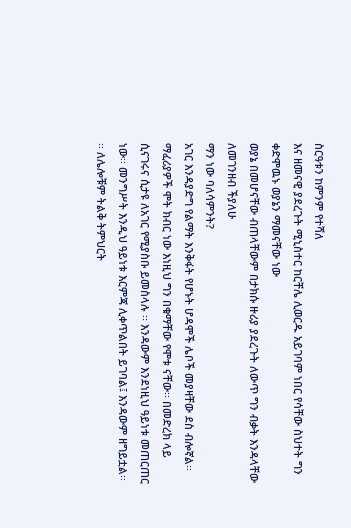ስርዓቱን ከምንም የተሻለ
እና ዘመናዊ ያደረጉት ሚኒስተር ከርቸሌ ሊወርዱ አይገባም ነበር የሳቸው ስህተት ግን ቀድሞዉኑ ወያኔን ማመናቸው ነው
ወያኔ በመሆናቸው ብጠላቸውም በታክሱ ዙሪያ ያደረጉት ለውጥ ግን ብቃት እንዳላቸው ለመገንዘብ ችያለሁ
ማን ነው ባለሳምንት?
አገር እንዳያድግ የልማት እንቅፋት የሆኑት ሆዳሞች ሌቦች መያዛቸው ደስ ብሎኛል፡፡ ማፈሪያዎች ሞት ክብር ነው እነዚህ ግን በቁማቸው የሞቱ ናቸው፡፡ በመድረክ ላይ ሲናገሩና ሲታዩ ለአገር የሚያስቡ ይመስላሉ ፡፡ እንዳውም እንደነዚህ ዓይነቱ መጠርጠር ነው፡፡ መንግሥት እንዲህ ዓይነቱ እርምጃ ሊቀጥልበት ይገባል፤ እንዳውም ዘግይቷል፡፡ ፡፡ ለሌሎቹም ትልቅ ትምህርት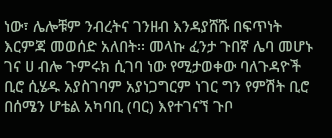ነው፣ ሌሎቹም ንብረትና ገንዘብ እንዳያሸሹ በፍጥነት እርምጃ መወሰድ አለበት፡፡ መላኩ ፈንታ ጉበኛ ሌባ መሆኑ ገና ሀ ብሎ ጉምሩክ ሲገባ ነው የሚታወቀው ባለጉዳዮች ቢሮ ሲሄዱ አያስገባም አያነጋግርም ነገር ግን የምሽት ቢሮ በሰሜን ሆቴል አካባቢ (ባር) እየተገናኘ ጉቦ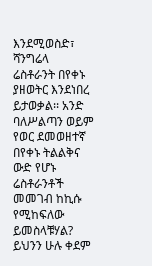እንደሚወስድ፣ ሻንግሬላ ሬስቶራንት በየቀኑ ያዘወትር እንደነበረ ይታወቃል፡፡ አንድ ባለሥልጣን ወይም የወር ደመወዘተኛ በየቀኑ ትልልቅና ውድ የሆኑ ሬስቶራንቶች መመገብ ከኪሱ የሚከፍለው ይመስላቹሃል? ይህንን ሁሉ ቀደም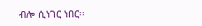ብሎ ሲነገር ነበር፡፡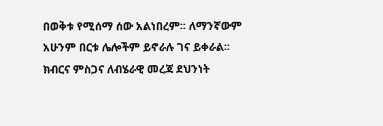በወቅቱ የሚሰማ ሰው አልነበረም፡፡ ለማንኛውም አሁንም በርቱ ሌሎችም ይኖራሉ ገና ይቀራል፡፡ ክብርና ምስጋና ለብሄራዊ መረጃ ደህንነት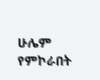ሁሌም የምኮራበት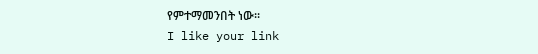የምተማመንበት ነው፡፡
I like your link